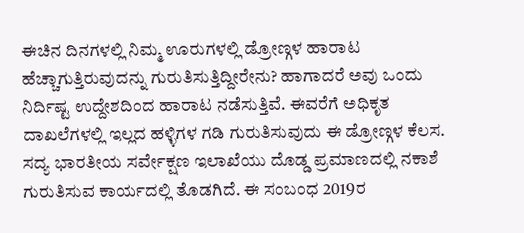ಈಚಿನ ದಿನಗಳಲ್ಲಿ ನಿಮ್ಮ ಊರುಗಳಲ್ಲಿ ಡ್ರೋಣ್ಗಳ ಹಾರಾಟ ಹೆಚ್ಚಾಗುತ್ತಿರುವುದನ್ನು ಗುರುತಿಸುತ್ತಿದ್ದೀರೇನು? ಹಾಗಾದರೆ ಅವು ಒಂದು ನಿರ್ದಿಷ್ಟ ಉದ್ದೇಶದಿಂದ ಹಾರಾಟ ನಡೆಸುತ್ತಿವೆ. ಈವರೆಗೆ ಅಧಿಕೃತ ದಾಖಲೆಗಳಲ್ಲಿ ಇಲ್ಲದ ಹಳ್ಳಿಗಳ ಗಡಿ ಗುರುತಿಸುವುದು ಈ ಡ್ರೋಣ್ಗಳ ಕೆಲಸ.
ಸದ್ಯ ಭಾರತೀಯ ಸರ್ವೇಕ್ಷಣ ಇಲಾಖೆಯು ದೊಡ್ಡ ಪ್ರಮಾಣದಲ್ಲಿ ನಕಾಶೆ ಗುರುತಿಸುವ ಕಾರ್ಯದಲ್ಲಿ ತೊಡಗಿದೆ. ಈ ಸಂಬಂಧ 2019ರ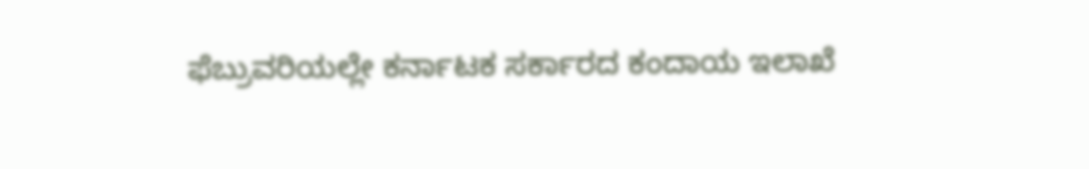ಫೆಬ್ರುವರಿಯಲ್ಲೇ ಕರ್ನಾಟಕ ಸರ್ಕಾರದ ಕಂದಾಯ ಇಲಾಖೆ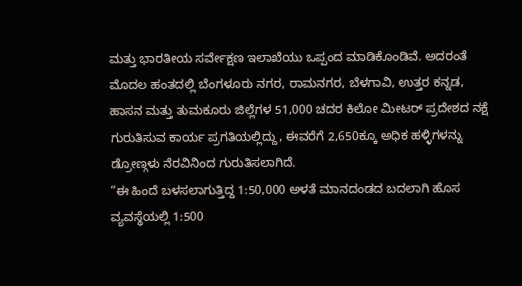ಮತ್ತು ಭಾರತೀಯ ಸರ್ವೇಕ್ಷಣ ಇಲಾಖೆಯು ಒಪ್ಪಂದ ಮಾಡಿಕೊಂಡಿವೆ. ಅದರಂತೆ ಮೊದಲ ಹಂತದಲ್ಲಿ ಬೆಂಗಳೂರು ನಗರ, ರಾಮನಗರ, ಬೆಳಗಾವಿ, ಉತ್ತರ ಕನ್ನಡ, ಹಾಸನ ಮತ್ತು ತುಮಕೂರು ಜಿಲ್ಲೆಗಳ 51,000 ಚದರ ಕಿಲೋ ಮೀಟರ್ ಪ್ರದೇಶದ ನಕ್ಷೆ ಗುರುತಿಸುವ ಕಾರ್ಯ ಪ್ರಗತಿಯಲ್ಲಿದ್ದು, ಈವರೆಗೆ 2,650ಕ್ಕೂ ಅಧಿಕ ಹಳ್ಳಿಗಳನ್ನು ಡ್ರೋಣ್ಗಳು ನೆರವಿನಿಂದ ಗುರುತಿಸಲಾಗಿದೆ.
“ಈ ಹಿಂದೆ ಬಳಸಲಾಗುತ್ತಿದ್ದ 1:50,000 ಅಳತೆ ಮಾನದಂಡದ ಬದಲಾಗಿ ಹೊಸ ವ್ಯವಸ್ಥೆಯಲ್ಲಿ 1:500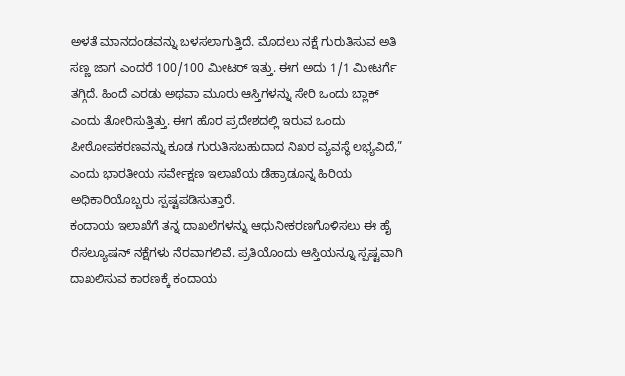ಅಳತೆ ಮಾನದಂಡವನ್ನು ಬಳಸಲಾಗುತ್ತಿದೆ. ಮೊದಲು ನಕ್ಷೆ ಗುರುತಿಸುವ ಅತಿ ಸಣ್ಣ ಜಾಗ ಎಂದರೆ 100/100 ಮೀಟರ್ ಇತ್ತು. ಈಗ ಅದು 1/1 ಮೀಟರ್ಗೆ ತಗ್ಗಿದೆ. ಹಿಂದೆ ಎರಡು ಅಥವಾ ಮೂರು ಆಸ್ತಿಗಳನ್ನು ಸೇರಿ ಒಂದು ಬ್ಲಾಕ್ ಎಂದು ತೋರಿಸುತ್ತಿತ್ತು. ಈಗ ಹೊರ ಪ್ರದೇಶದಲ್ಲಿ ಇರುವ ಒಂದು ಪೀಠೋಪಕರಣವನ್ನು ಕೂಡ ಗುರುತಿಸಬಹುದಾದ ನಿಖರ ವ್ಯವಸ್ಥೆ ಲಭ್ಯವಿದೆ,” ಎಂದು ಭಾರತೀಯ ಸರ್ವೇಕ್ಷಣ ಇಲಾಖೆಯ ಡೆಹ್ರಾಡೂನ್ನ ಹಿರಿಯ ಅಧಿಕಾರಿಯೊಬ್ಬರು ಸ್ಪಷ್ಟಪಡಿಸುತ್ತಾರೆ.
ಕಂದಾಯ ಇಲಾಖೆಗೆ ತನ್ನ ದಾಖಲೆಗಳನ್ನು ಆಧುನೀಕರಣಗೊಳಿಸಲು ಈ ಹೈ ರೆಸಲ್ಯೂಷನ್ ನಕ್ಷೆಗಳು ನೆರವಾಗಲಿವೆ. ಪ್ರತಿಯೊಂದು ಆಸ್ತಿಯನ್ನೂ ಸ್ಪಷ್ಟವಾಗಿ ದಾಖಲಿಸುವ ಕಾರಣಕ್ಕೆ ಕಂದಾಯ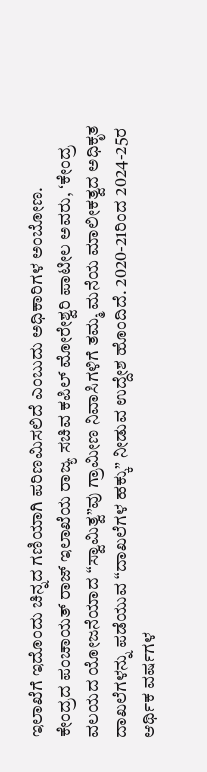ಇಲಾಖೆಗೆ ಇದೊಂದು ಚಿನ್ನದ ಗಣಿಯಾಗಿ ಪರಿಣಮಿಸಲಿದೆ ಎಂಬುದು ಅಧಿಕಾರಿಗಳ ಅಂಬೋಣ.
ಕೇಂದ್ರದ ಪಂಚಾಯತ್ ರಾಜ್ ಇಲಾಖೆಯ ರಾಜ್ಯ ಸಚಿವ ಕಪಿಲ್ ಮೋರೇಶ್ವರಿ ಪಾಟೀಲ ಅವರು, ʻಕೇಂದ್ರ ವಲಯದ ಯೋಜನೆಯಾದ “ಸ್ವಾಮಿತ್ವ”ವು ಗ್ರಾಮೀಣ ನಿವಾಸಿಗಳಿಗೆ ತಮ್ಮ ಮನೆಯ ಮಾಲೀಕತ್ವದ ಅಧಿಕೃತ ದಾಖಲೆಗಳನ್ನು ಪಡೆಯುವ “ದಾಖಲೆಗಳ ಹಕ್ಕು” ನೀಡುವ ಉದ್ದೇಶ ಹೊಂದಿದೆ. 2020-21ರಿಂದ 2024-25ರ ಆರ್ಥಿಕ ವರ್ಷಗಳ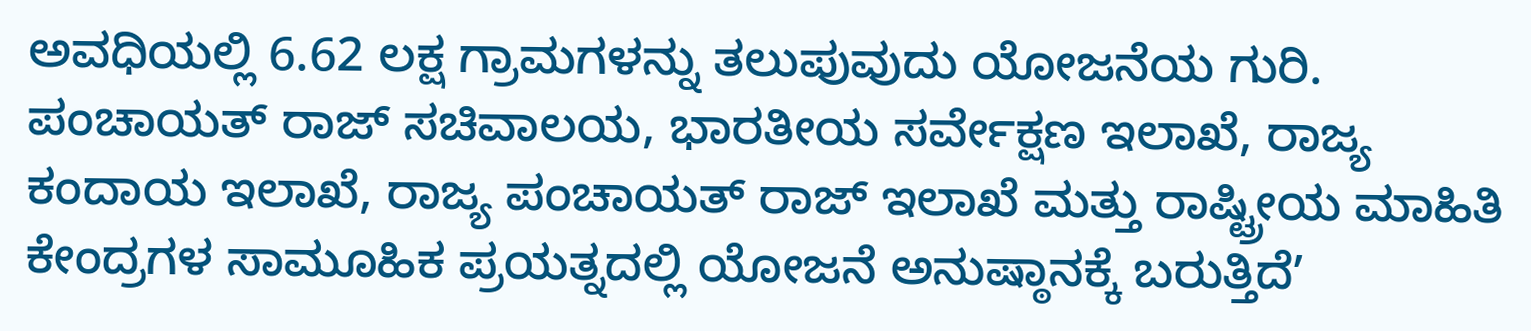ಅವಧಿಯಲ್ಲಿ 6.62 ಲಕ್ಷ ಗ್ರಾಮಗಳನ್ನು ತಲುಪುವುದು ಯೋಜನೆಯ ಗುರಿ. ಪಂಚಾಯತ್ ರಾಜ್ ಸಚಿವಾಲಯ, ಭಾರತೀಯ ಸರ್ವೇಕ್ಷಣ ಇಲಾಖೆ, ರಾಜ್ಯ ಕಂದಾಯ ಇಲಾಖೆ, ರಾಜ್ಯ ಪಂಚಾಯತ್ ರಾಜ್ ಇಲಾಖೆ ಮತ್ತು ರಾಷ್ಟ್ರೀಯ ಮಾಹಿತಿ ಕೇಂದ್ರಗಳ ಸಾಮೂಹಿಕ ಪ್ರಯತ್ನದಲ್ಲಿ ಯೋಜನೆ ಅನುಷ್ಠಾನಕ್ಕೆ ಬರುತ್ತಿದೆʼ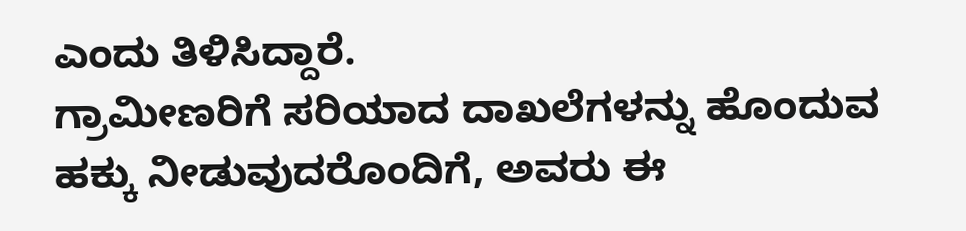ಎಂದು ತಿಳಿಸಿದ್ದಾರೆ.
ಗ್ರಾಮೀಣರಿಗೆ ಸರಿಯಾದ ದಾಖಲೆಗಳನ್ನು ಹೊಂದುವ ಹಕ್ಕು ನೀಡುವುದರೊಂದಿಗೆ, ಅವರು ಈ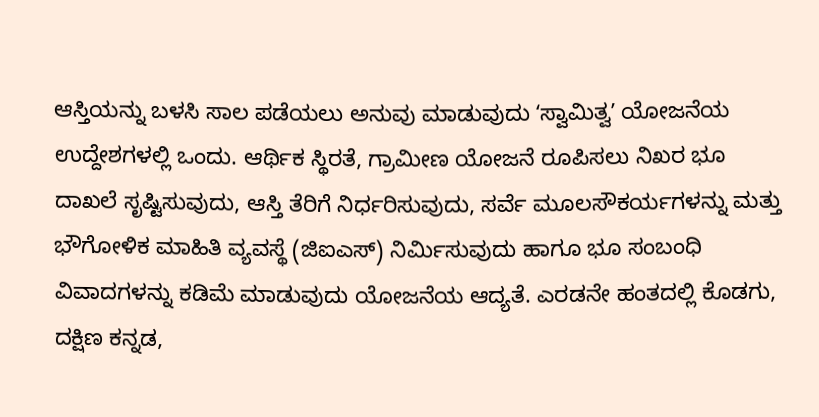ಆಸ್ತಿಯನ್ನು ಬಳಸಿ ಸಾಲ ಪಡೆಯಲು ಅನುವು ಮಾಡುವುದು ʻಸ್ವಾಮಿತ್ವʼ ಯೋಜನೆಯ ಉದ್ದೇಶಗಳಲ್ಲಿ ಒಂದು. ಆರ್ಥಿಕ ಸ್ಥಿರತೆ, ಗ್ರಾಮೀಣ ಯೋಜನೆ ರೂಪಿಸಲು ನಿಖರ ಭೂ ದಾಖಲೆ ಸೃಷ್ಟಿಸುವುದು, ಆಸ್ತಿ ತೆರಿಗೆ ನಿರ್ಧರಿಸುವುದು, ಸರ್ವೆ ಮೂಲಸೌಕರ್ಯಗಳನ್ನು ಮತ್ತು ಭೌಗೋಳಿಕ ಮಾಹಿತಿ ವ್ಯವಸ್ಥೆ (ಜಿಐಎಸ್) ನಿರ್ಮಿಸುವುದು ಹಾಗೂ ಭೂ ಸಂಬಂಧಿ ವಿವಾದಗಳನ್ನು ಕಡಿಮೆ ಮಾಡುವುದು ಯೋಜನೆಯ ಆದ್ಯತೆ. ಎರಡನೇ ಹಂತದಲ್ಲಿ ಕೊಡಗು, ದಕ್ಷಿಣ ಕನ್ನಡ,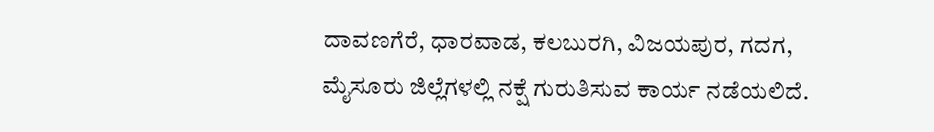ದಾವಣಗೆರೆ, ಧಾರವಾಡ, ಕಲಬುರಗಿ, ವಿಜಯಪುರ, ಗದಗ, ಮೈಸೂರು ಜಿಲ್ಲೆಗಳಲ್ಲಿ ನಕ್ಷೆ ಗುರುತಿಸುವ ಕಾರ್ಯ ನಡೆಯಲಿದೆ.